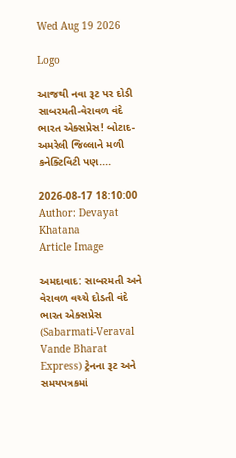Wed Aug 19 2026

Logo

આજથી નવા રૂટ પર દોડી સાબરમતી-વેરાવળ વંદે ભારત એક્સપ્રેસ! બોટાદ-અમરેલી જિલ્લાને મળી કનેક્ટિવિટી પણ....

2026-08-17 18:10:00
Author: Devayat Khatana
Article Image

અમદાવાદ: સાબરમતી અને વેરાવળ વચ્ચે દોડતી વંદે ભારત એક્સપ્રેસ (Sabarmati-Veraval Vande Bharat Express) ટ્રેનના રૂટ અને સમયપત્રકમાં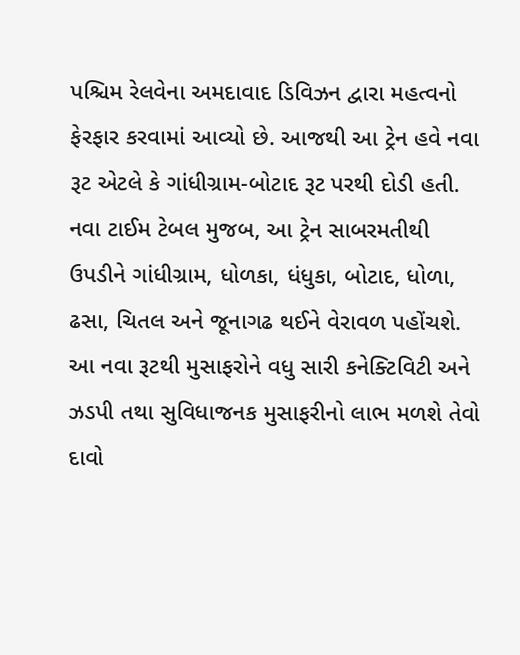પશ્ચિમ રેલવેના અમદાવાદ ડિવિઝન દ્વારા મહત્વનો ફેરફાર કરવામાં આવ્યો છે. આજથી આ ટ્રેન હવે નવા રૂટ એટલે કે ગાંધીગ્રામ-બોટાદ રૂટ પરથી દોડી હતી.  નવા ટાઈમ ટેબલ મુજબ, આ ટ્રેન સાબરમતીથી ઉપડીને ગાંધીગ્રામ, ધોળકા, ધંધુકા, બોટાદ, ધોળા, ઢસા, ચિતલ અને જૂનાગઢ થઈને વેરાવળ પહોંચશે. આ નવા રૂટથી મુસાફરોને વધુ સારી કનેક્ટિવિટી અને ઝડપી તથા સુવિધાજનક મુસાફરીનો લાભ મળશે તેવો દાવો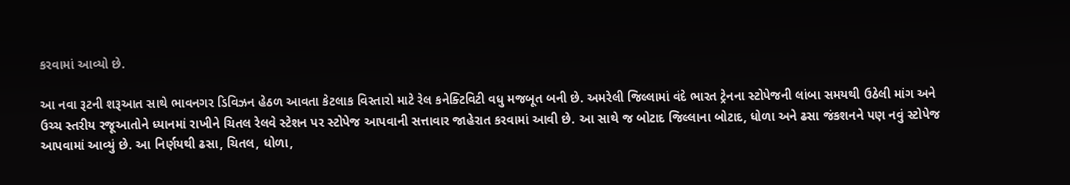કરવામાં આવ્યો છે.

આ નવા રૂટની શરૂઆત સાથે ભાવનગર ડિવિઝન હેઠળ આવતા કેટલાક વિસ્તારો માટે રેલ કનેક્ટિવિટી વધુ મજબૂત બની છે. અમરેલી જિલ્લામાં વંદે ભારત ટ્રેનના સ્ટોપેજની લાંબા સમયથી ઉઠેલી માંગ અને ઉચ્ચ સ્તરીય રજૂઆતોને ધ્યાનમાં રાખીને ચિતલ રેલવે સ્ટેશન પર સ્ટોપેજ આપવાની સત્તાવાર જાહેરાત કરવામાં આવી છે. આ સાથે જ બોટાદ જિલ્લાના બોટાદ, ધોળા અને ઢસા જંકશનને પણ નવું સ્ટોપેજ આપવામાં આવ્યું છે. આ નિર્ણયથી ઢસા, ચિતલ, ધોળા,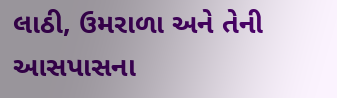લાઠી, ઉમરાળા અને તેની આસપાસના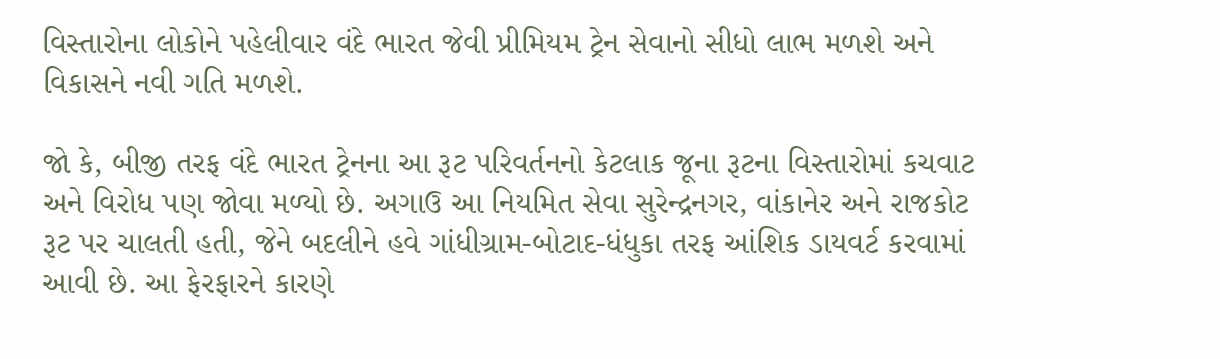વિસ્તારોના લોકોને પહેલીવાર વંદે ભારત જેવી પ્રીમિયમ ટ્રેન સેવાનો સીધો લાભ મળશે અને વિકાસને નવી ગતિ મળશે.

જો કે, બીજી તરફ વંદે ભારત ટ્રેનના આ રૂટ પરિવર્તનનો કેટલાક જૂના રૂટના વિસ્તારોમાં કચવાટ અને વિરોધ પણ જોવા મળ્યો છે. અગાઉ આ નિયમિત સેવા સુરેન્દ્રનગર, વાંકાનેર અને રાજકોટ રૂટ પર ચાલતી હતી, જેને બદલીને હવે ગાંધીગ્રામ-બોટાદ-ધંધુકા તરફ આંશિક ડાયવર્ટ કરવામાં આવી છે. આ ફેરફારને કારણે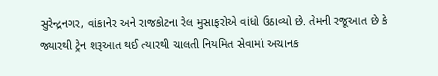સુરેન્દ્રનગર, વાંકાનેર અને રાજકોટના રેલ મુસાફરોએ વાંધો ઉઠાવ્યો છે. તેમની રજૂઆત છે કે જ્યારથી ટ્રેન શરૂઆત થઈ ત્યારથી ચાલતી નિયમિત સેવામાં અચાનક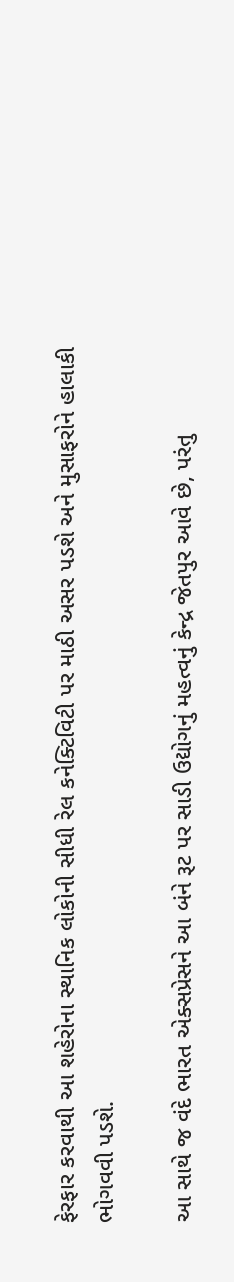ફેરફાર કરવાથી આ શહેરોના સ્થાનિક લોકોની સીધી રેલ કનેક્ટિવિટી પર માઠી અસર પડશે અને મુસાફરોને હાલાકી ભોગવવી પડશે.

આ સાથે જ વંદે ભારત એક્સપ્રેસને આ બંને રૂટ પર સાડી ઉદ્યોગનું મહત્વનું કેન્દ્ર જેતપુર આવે છે, પરંતુ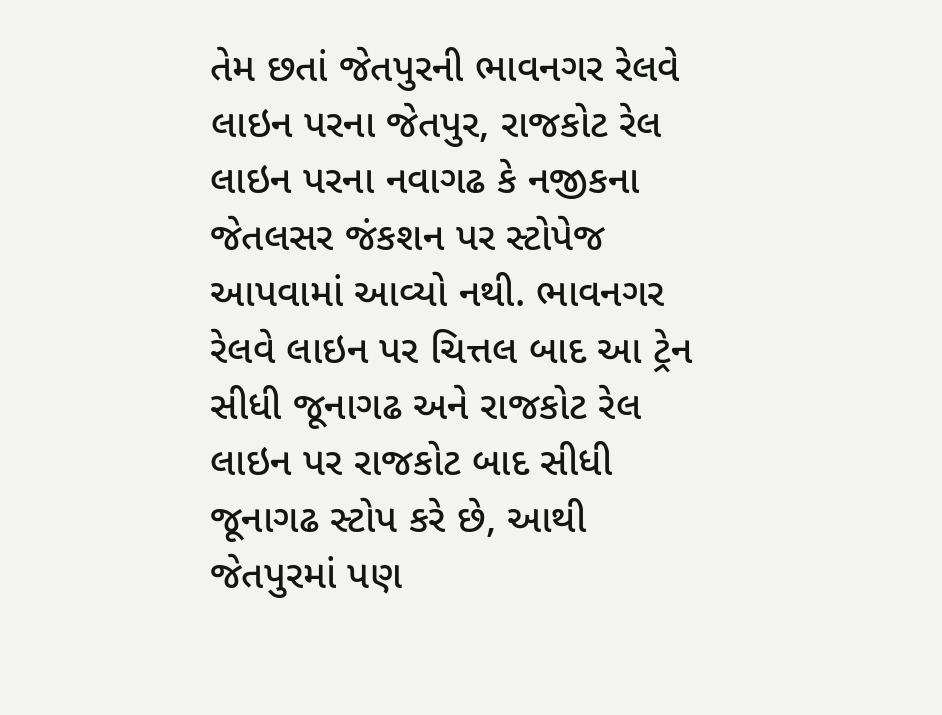તેમ છતાં જેતપુરની ભાવનગર રેલવે લાઇન પરના જેતપુર, રાજકોટ રેલ લાઇન પરના નવાગઢ કે નજીકના જેતલસર જંકશન પર સ્ટોપેજ આપવામાં આવ્યો નથી. ભાવનગર રેલવે લાઇન પર ચિત્તલ બાદ આ ટ્રેન સીધી જૂનાગઢ અને રાજકોટ રેલ લાઇન પર રાજકોટ બાદ સીધી જૂનાગઢ સ્ટોપ કરે છે, આથી જેતપુરમાં પણ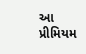આ પ્રીમિયમ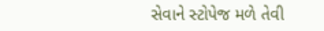સેવાને સ્ટોપેજ મળે તેવી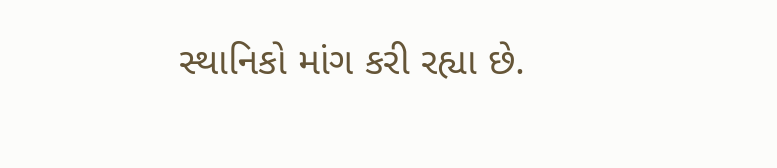સ્થાનિકો માંગ કરી રહ્યા છે.